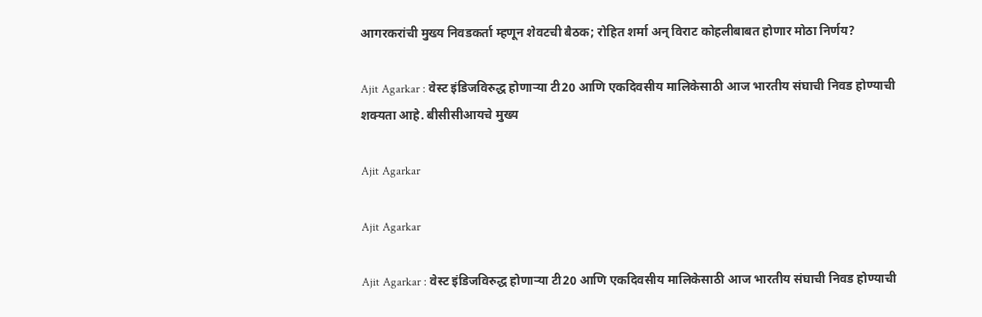आगरकरांची मुख्य निवडकर्ता म्हणून शेवटची बैठक; रोहित शर्मा अन् विराट कोहलीबाबत होणार मोठा निर्णय?

Ajit Agarkar : वेस्ट इंडिजविरुद्ध होणाऱ्या टी20 आणि एकदिवसीय मालिकेसाठी आज भारतीय संघाची निवड होण्याची शक्यता आहे. बीसीसीआयचे मुख्य

Ajit Agarkar

Ajit Agarkar

Ajit Agarkar : वेस्ट इंडिजविरुद्ध होणाऱ्या टी20 आणि एकदिवसीय मालिकेसाठी आज भारतीय संघाची निवड होण्याची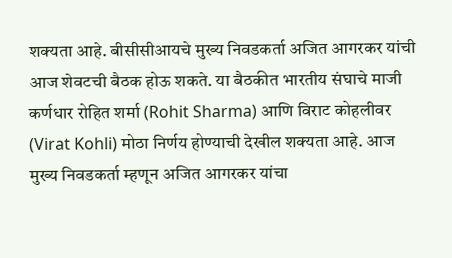शक्यता आहे. बीसीसीआयचे मुख्य निवडकर्ता अजित आगरकर यांची आज शेवटची बैठक होऊ शकते. या बैठकीत भारतीय संघाचे माजी कर्णधार रोहित शर्मा (Rohit Sharma) आणि विराट कोहलीवर (Virat Kohli) मोठा निर्णय होण्याची देखील शक्यता आहे. आज मुख्य निवडकर्ता म्हणून अजित आगरकर यांचा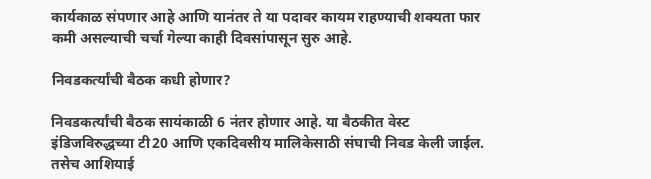कार्यकाळ संपणार आहे आणि यानंतर ते या पदावर कायम राहण्याची शक्यता फार कमी असल्याची चर्चा गेल्या काही दिवसांपासून सुरु आहे.

निवडकर्त्यांची बैठक कधी होणार?

निवडकर्त्यांची बैठक सायंकाळी 6 नंतर होणार आहे. या बैठकीत वेस्ट इंडिजविरुद्धच्या टी20 आणि एकदिवसीय मालिकेसाठी संघाची निवड केली जाईल. तसेच आशियाई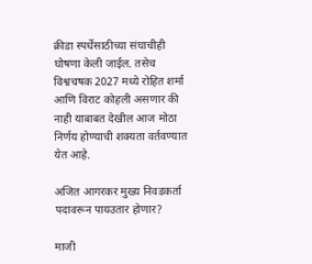क्रीडा स्पर्धेसाठीच्या संघाचीही घोषणा केली जाईल. तसेच विश्वचषक 2027 मध्ये रोहित शर्मा आणि विराट कोहली असणार की नाही याबाबत देखील आज मोठा निर्णय होण्याची शक्यता वर्तवण्यात येत आहे.

अजित आगरकर मुख्य निवडकर्ता पदावरून पायउतार होणार?

माजी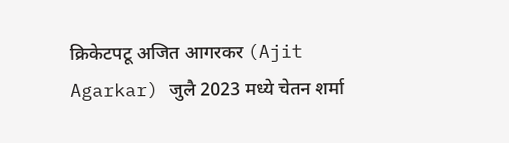क्रिकेटपटू अजित आगरकर (Ajit Agarkar) जुलै 2023 मध्ये चेतन शर्मा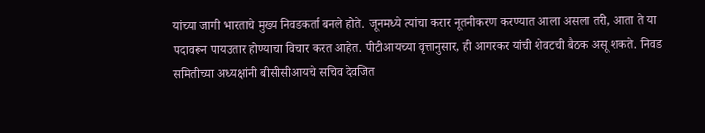यांच्या जागी भारताचे मुख्य निवडकर्ता बनले होते. जूनमध्ये त्यांचा करार नूतनीकरण करण्यात आला असला तरी, आता ते या पदावरून पायउतार होण्याचा विचार करत आहेत. पीटीआयच्या वृत्तानुसार, ही आगरकर यांची शेवटची बैठक असू शकते. निवड समितीच्या अध्यक्षांनी बीसीसीआयचे सचिव देवजित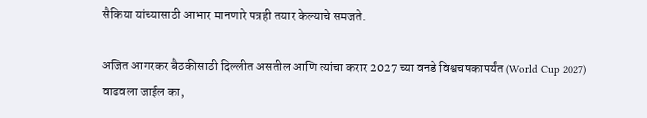सैकिया यांच्यासाठी आभार मानणारे पत्रही तयार केल्याचे समजते.

अजित आगरकर बैठकीसाठी दिल्लीत असतील आणि त्यांचा करार 2027 च्या वनडे विश्वचषकापर्यंत (World Cup 2027) वाढवला जाईल का,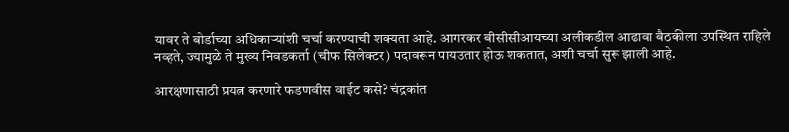यावर ते बोर्डाच्या अधिकाऱ्यांशी चर्चा करण्याची शक्यता आहे. आगरकर बीसीसीआयच्या अलीकडील आढावा बैठकीला उपस्थित राहिले नव्हते, ज्यामुळे ते मुख्य निवडकर्ता (चीफ सिलेक्टर) पदावरून पायउतार होऊ शकतात, अशी चर्चा सुरू झाली आहे.

आरक्षणासाठी प्रयत्न करणारे फडणवीस वाईट कसे? चंद्रकांत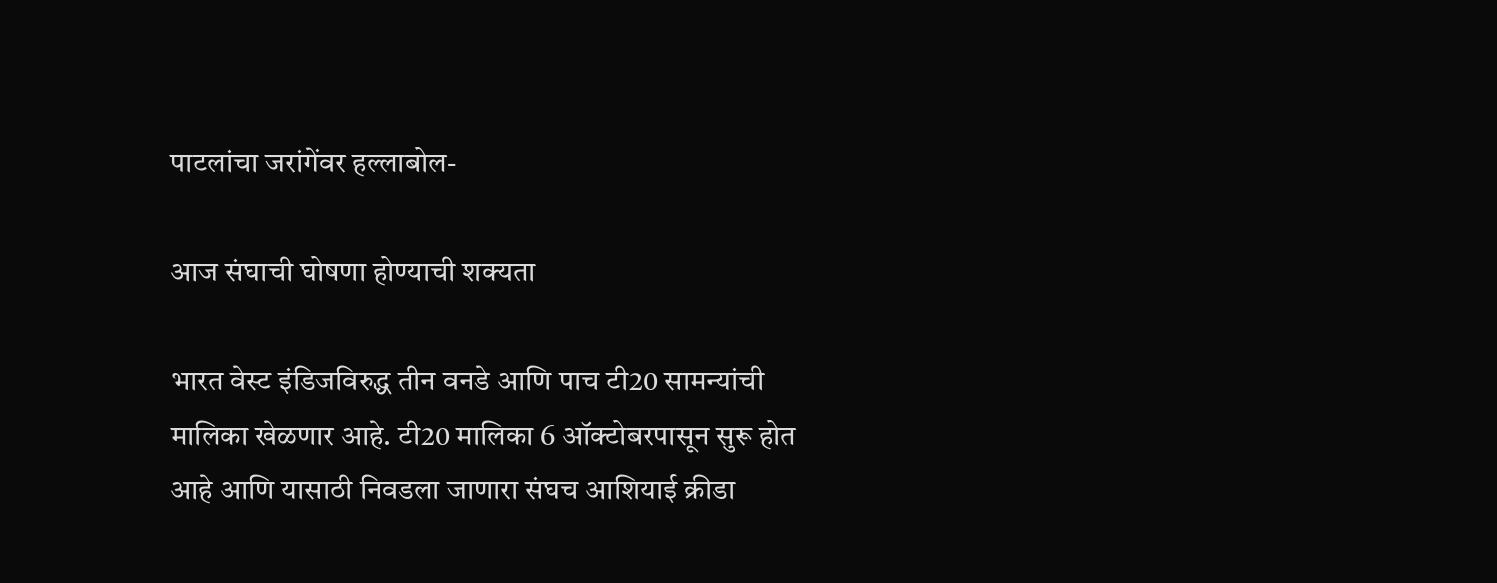पाटलांचा जरांगेंवर हल्लाबोल-

आज संघाची घोषणा होण्याची शक्यता

भारत वेस्ट इंडिजविरुद्ध तीन वनडे आणि पाच टी20 सामन्यांची मालिका खेळणार आहे. टी20 मालिका 6 ऑक्टोबरपासून सुरू होत आहे आणि यासाठी निवडला जाणारा संघच आशियाई क्रीडा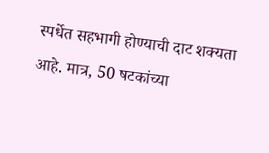स्पर्धेत सहभागी होण्याची दाट शक्यता आहे. मात्र, 50 षटकांच्या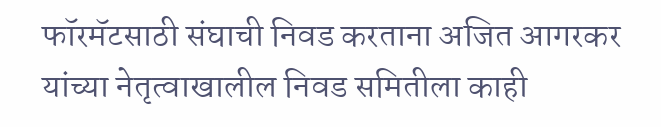फॉरमॅटसाठी संघाची निवड करताना अजित आगरकर यांच्या नेतृत्वाखालील निवड समितीला काही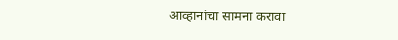आव्हानांचा सामना करावा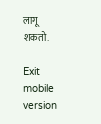लागू शकतो.

Exit mobile version